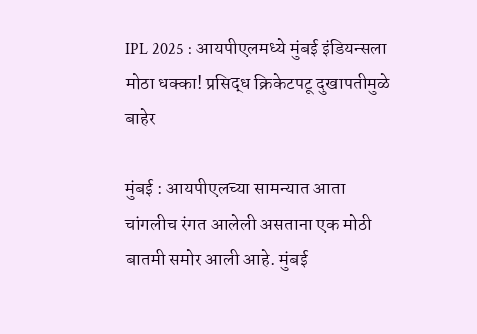IPL 2025 : आयपीएलमध्ये मुंबई इंडियन्सला मोठा धक्का! प्रसिद्ध क्रिकेटपटू दुखापतीमुळे बाहेर

मुंबई : आयपीएलच्या सामन्यात आता चांगलीच रंगत आलेली असताना एक मोठी बातमी समोर आली आहे. मुंबई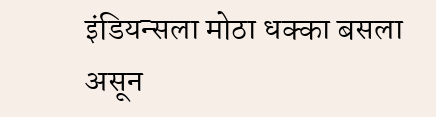इंडियन्सला मोठा धक्का बसला असून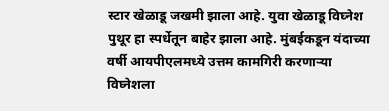स्टार खेळाडू जखमी झाला आहे. युवा खेळाडू विघ्नेश पुथूर हा स्पर्धेतून बाहेर झाला आहे. मुंबईकडून यंदाच्या वर्षी आयपीएलमध्ये उत्तम कामगिरी करणाऱ्या विघ्नेशला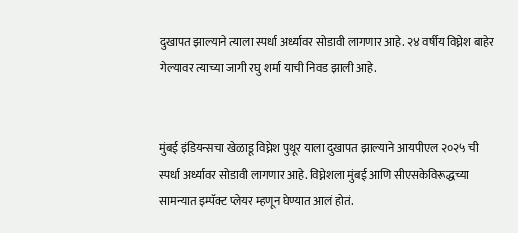दुखापत झाल्याने त्याला स्पर्धा अर्ध्यावर सोडावी लागणार आहे. २४ वर्षीय विघ्नेश बाहेर गेल्यावर त्याच्या जागी रघु शर्मा याची निवड झाली आहे.


मुंबई इंडियन्सचा खेळाडू विघ्नेश पुथूर याला दुखापत झाल्याने आयपीएल २०२५ ची स्पर्धा अर्ध्यावर सोडावी लागणार आहे. विघ्नेशला मुंबई आणि सीएसकेविरूद्धच्या सामन्यात इम्पॅक्ट प्लेयर म्हणून घेण्यात आलं होतं.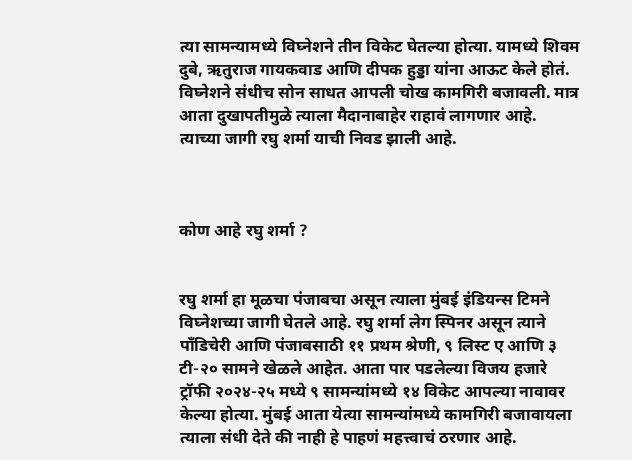त्या सामन्यामध्ये विघ्नेशने तीन विकेट घेतल्या होत्या. यामध्ये शिवम दुबे, ऋतुराज गायकवाड आणि दीपक हुड्डा यांना आऊट केले होतं. विघ्नेशने संधीच सोन साधत आपली चोख कामगिरी बजावली. मात्र आता दुखापतीमुळे त्याला मैदानाबाहेर राहावं लागणार आहे. त्याच्या जागी रघु शर्मा याची निवड झाली आहे.



कोण आहे रघु शर्मा ?


रघु शर्मा हा मूळचा पंजाबचा असून त्याला मुंबई इंडियन्स टिमने विघ्नेशच्या जागी घेतले आहे. रघु शर्मा लेग स्पिनर असून त्याने पाँडिचेरी आणि पंजाबसाठी ११ प्रथम श्रेणी, ९ लिस्ट ए आणि ३ टी-२० सामने खेळले आहेत. आता पार पडलेल्या विजय हजारे ट्रॉफी २०२४-२५ मध्ये ९ सामन्यांमध्ये १४ विकेट आपल्या नावावर केल्या होत्या. मुंबई आता येत्या सामन्यांमध्ये कामगिरी बजावायला त्याला संधी देते की नाही हे पाहणं महत्त्वाचं ठरणार आहे.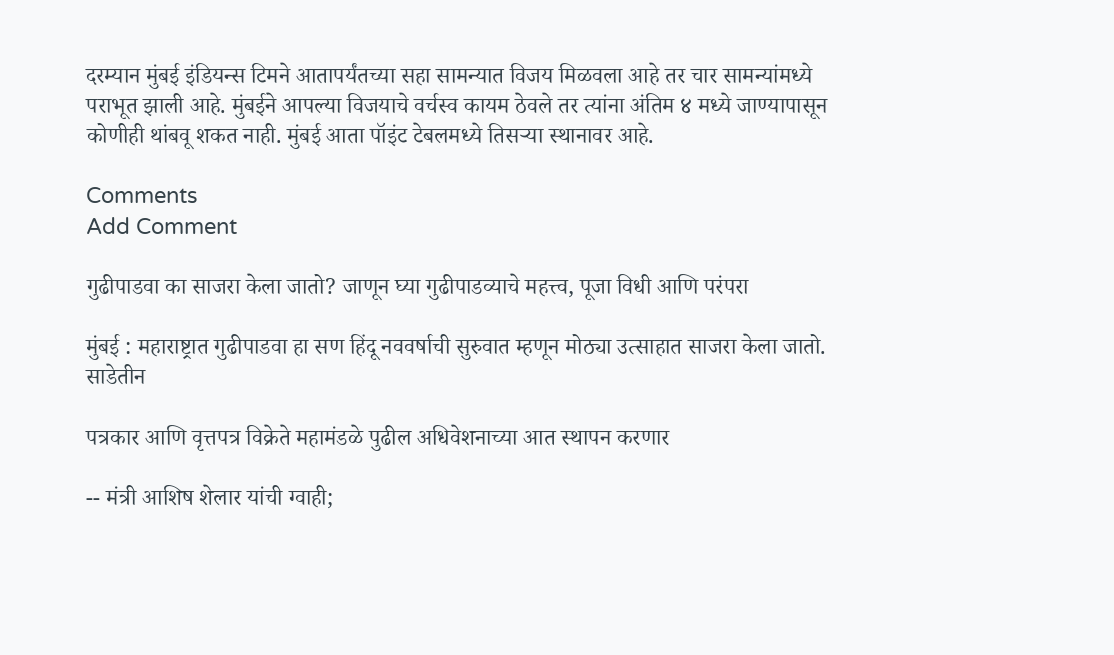दरम्यान मुंबई इंडियन्स टिमने आतापर्यंतच्या सहा सामन्यात विजय मिळवला आहे तर चार सामन्यांमध्ये पराभूत झाली आहे. मुंबईने आपल्या विजयाचे वर्चस्व कायम ठेवले तर त्यांना अंतिम ४ मध्ये जाण्यापासून कोणीही थांबवू शकत नाही. मुंबई आता पॉइंट टेबलमध्ये तिसऱ्या स्थानावर आहे.

Comments
Add Comment

गुढीपाडवा का साजरा केला जातो? जाणून घ्या गुढीपाडव्याचे महत्त्व, पूजा विधी आणि परंपरा

मुंबई : महाराष्ट्रात गुढीपाडवा हा सण हिंदू नववर्षाची सुरुवात म्हणून मोठ्या उत्साहात साजरा केला जातो. साडेतीन

पत्रकार आणि वृत्तपत्र विक्रेते महामंडळे पुढील अधिवेशनाच्या आत स्थापन करणार

-- मंत्री आशिष शेलार यांची ग्वाही;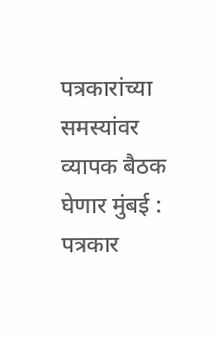पत्रकारांच्या समस्यांवर व्यापक बैठक घेणार मुंबई : पत्रकार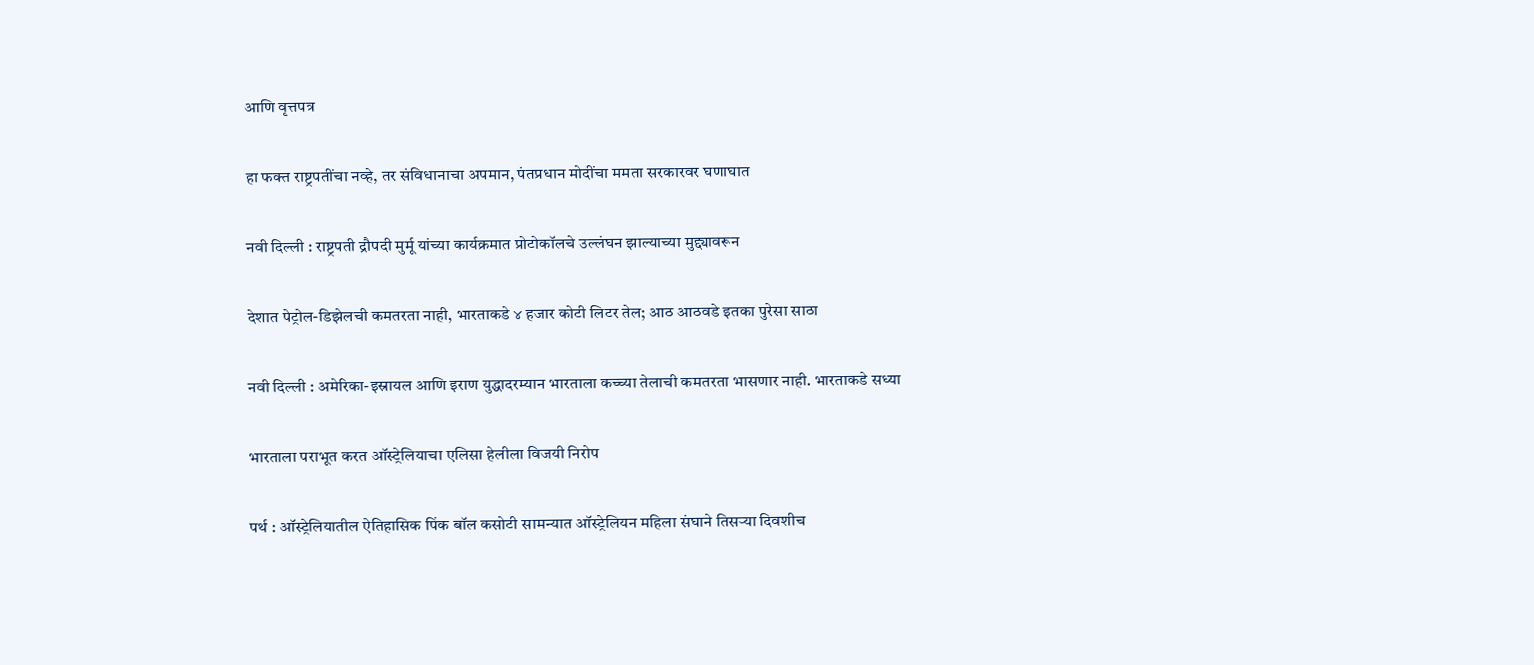आणि वृत्तपत्र

हा फक्त राष्ट्रपतींचा नव्हे, तर संविधानाचा अपमान, पंतप्रधान मोदींचा ममता सरकारवर घणाघात

नवी दिल्ली : राष्ट्रपती द्रौपदी मुर्मू यांच्या कार्यक्रमात प्रोटोकॉलचे उल्लंघन झाल्याच्या मुद्द्यावरून

देशात पेट्रोल-डिझेलची कमतरता नाही, भारताकडे ४ हजार कोटी लिटर तेल; आठ आठवडे इतका पुरेसा साठा

नवी दिल्ली : अमेरिका-इस्रायल आणि इराण युद्धादरम्यान भारताला कच्च्या तेलाची कमतरता भासणार नाही. भारताकडे सध्या

भारताला पराभूत करत ऑस्ट्रेलियाचा एलिसा हेलीला विजयी निरोप

पर्थ : ऑस्ट्रेलियातील ऐतिहासिक पिंक बॉल कसोटी सामन्यात ऑस्ट्रेलियन महिला संघाने तिसऱ्या दिवशीच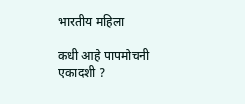भारतीय महिला

कधी आहे पापमोचनी एकादशी ?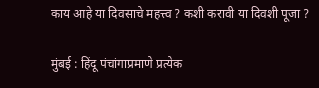काय आहे या दिवसाचे महत्त्व ? कशी करावी या दिवशी पूजा ?

मुंबई : हिंदू पंचांगाप्रमाणे प्रत्येक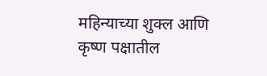महिन्याच्या शुक्ल आणि कृष्ण पक्षातील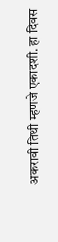अकरावी तिथी म्हणजे एकादशी. हा दिवस